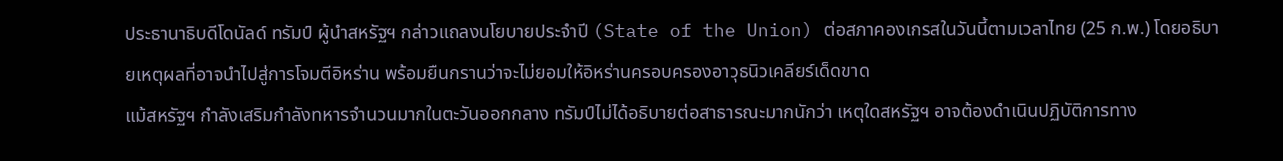ประธานาธิบดีโดนัลด์ ทรัมป์ ผู้นำสหรัฐฯ กล่าวแถลงนโยบายประจำปี (State of the Union) ต่อสภาคองเกรสในวันนี้ตามเวลาไทย (25 ก.พ.) โดยอธิบายเหตุผลที่อาจนำไปสู่การโจมตีอิหร่าน พร้อมยืนกรานว่าจะไม่ยอมให้อิหร่านครอบครองอาวุธนิวเคลียร์เด็ดขาด
แม้สหรัฐฯ กำลังเสริมกำลังทหารจำนวนมากในตะวันออกกลาง ทรัมป์ไม่ได้อธิบายต่อสาธารณะมากนักว่า เหตุใดสหรัฐฯ อาจต้องดำเนินปฏิบัติการทาง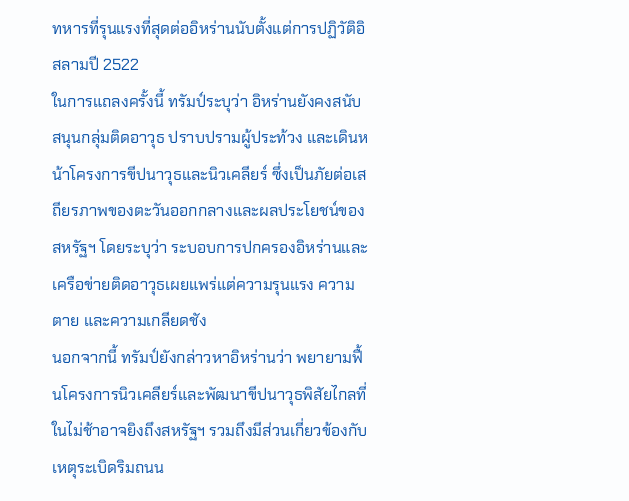ทหารที่รุนแรงที่สุดต่ออิหร่านนับตั้งแต่การปฏิวัติอิสลามปี 2522
ในการแถลงครั้งนี้ ทรัมป์ระบุว่า อิหร่านยังคงสนับสนุนกลุ่มติดอาวุธ ปราบปรามผู้ประท้วง และเดินหน้าโครงการขีปนาวุธและนิวเคลียร์ ซึ่งเป็นภัยต่อเสถียรภาพของตะวันออกกลางและผลประโยชน์ของสหรัฐฯ โดยระบุว่า ระบอบการปกครองอิหร่านและเครือข่ายติดอาวุธเผยแพร่แต่ความรุนแรง ความตาย และความเกลียดชัง
นอกจากนี้ ทรัมป์ยังกล่าวหาอิหร่านว่า พยายามฟื้นโครงการนิวเคลียร์และพัฒนาขีปนาวุธพิสัยไกลที่ในไม่ช้าอาจยิงถึงสหรัฐฯ รวมถึงมีส่วนเกี่ยวข้องกับเหตุระเบิดริมถนน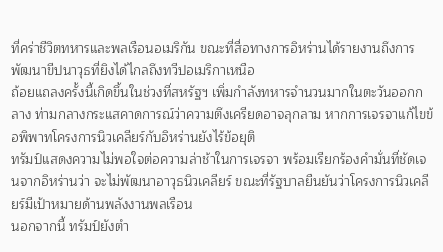ที่คร่าชีวิตทหารและพลเรือนอเมริกัน ขณะที่สื่อทางการอิหร่านได้รายงานถึงการพัฒนาขีปนาวุธที่ยิงได้ไกลถึงทวีปอเมริกาเหนือ
ถ้อยแถลงครั้งนี้เกิดขึ้นในช่วงที่สหรัฐฯ เพิ่มกำลังทหารจำนวนมากในตะวันออกกลาง ท่ามกลางกระแสคาดการณ์ว่าความตึงเครียดอาจลุกลาม หากการเจรจาแก้ไขข้อพิพาทโครงการนิวเคลียร์กับอิหร่านยังไร้ข้อยุติ
ทรัมป์แสดงความไม่พอใจต่อความล่าช้าในการเจรจา พร้อมเรียกร้องคำมั่นที่ชัดเจนจากอิหร่านว่า จะไม่พัฒนาอาวุธนิวเคลียร์ ขณะที่รัฐบาลยืนยันว่าโครงการนิวเคลียร์มีเป้าหมายด้านพลังงานพลเรือน
นอกจากนี้ ทรัมป์ยังตำ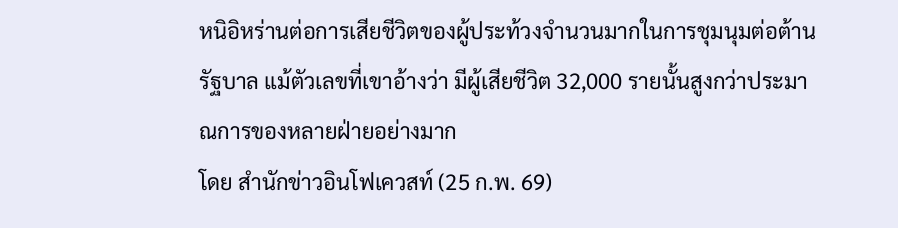หนิอิหร่านต่อการเสียชีวิตของผู้ประท้วงจำนวนมากในการชุมนุมต่อต้านรัฐบาล แม้ตัวเลขที่เขาอ้างว่า มีผู้เสียชีวิต 32,000 รายนั้นสูงกว่าประมาณการของหลายฝ่ายอย่างมาก
โดย สำนักข่าวอินโฟเควสท์ (25 ก.พ. 69)